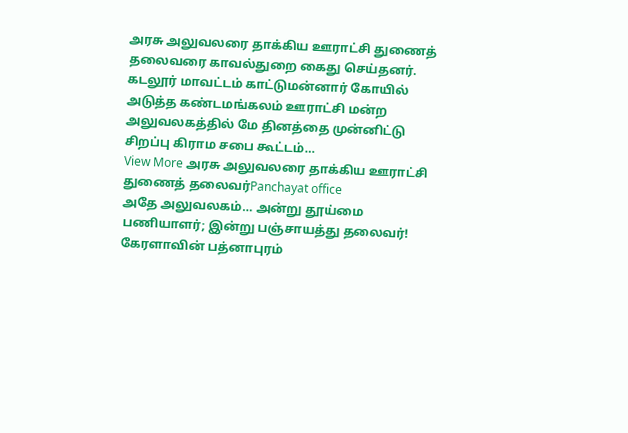அரசு அலுவலரை தாக்கிய ஊராட்சி துணைத் தலைவரை காவல்துறை கைது செய்தனர். கடலூர் மாவட்டம் காட்டுமன்னார் கோயில் அடுத்த கண்டமங்கலம் ஊராட்சி மன்ற அலுவலகத்தில் மே தினத்தை முன்னிட்டு சிறப்பு கிராம சபை கூட்டம்…
View More அரசு அலுவலரை தாக்கிய ஊராட்சி துணைத் தலைவர்Panchayat office
அதே அலுவலகம்… அன்று தூய்மை பணியாளர்; இன்று பஞ்சாயத்து தலைவர்!
கேரளாவின் பத்னாபுரம்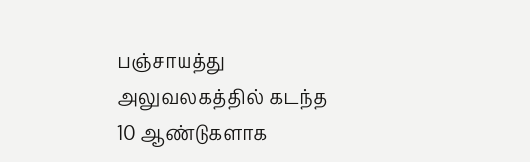பஞ்சாயத்து அலுவலகத்தில் கடந்த 10 ஆண்டுகளாக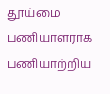தூய்மை பணியாளராக பணியாற்றிய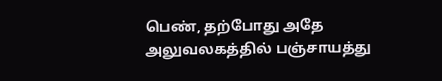பெண், தற்போது அதே அலுவலகத்தில் பஞ்சாயத்து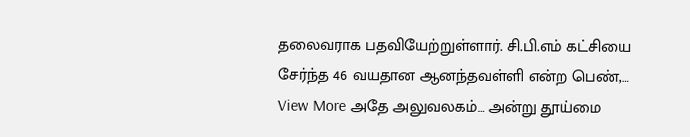தலைவராக பதவியேற்றுள்ளார். சி.பி.எம் கட்சியை சேர்ந்த 46 வயதான ஆனந்தவள்ளி என்ற பெண்,…
View More அதே அலுவலகம்… அன்று தூய்மை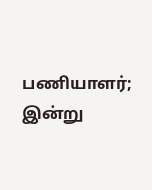பணியாளர்; இன்று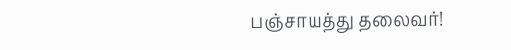பஞ்சாயத்து தலைவர்!